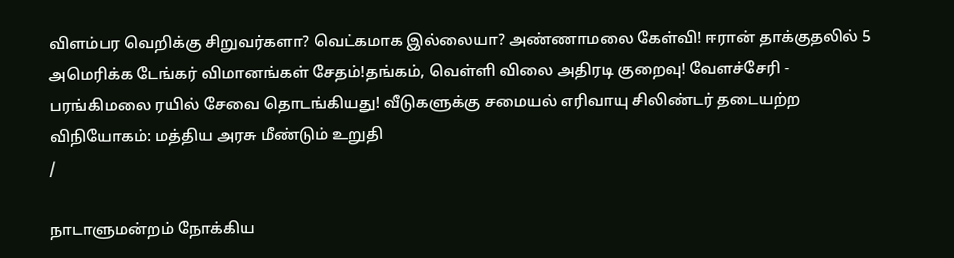விளம்பர வெறிக்கு சிறுவர்களா? வெட்கமாக இல்லையா? அண்ணாமலை கேள்வி! ஈரான் தாக்குதலில் 5 அமெரிக்க டேங்கர் விமானங்கள் சேதம்!தங்கம், வெள்ளி விலை அதிரடி குறைவு! வேளச்சேரி - பரங்கிமலை ரயில் சேவை தொடங்கியது! வீடுகளுக்கு சமையல் எரிவாயு சிலிண்டர் தடையற்ற விநியோகம்: மத்திய அரசு மீண்டும் உறுதி
/

நாடாளுமன்றம் நோக்கிய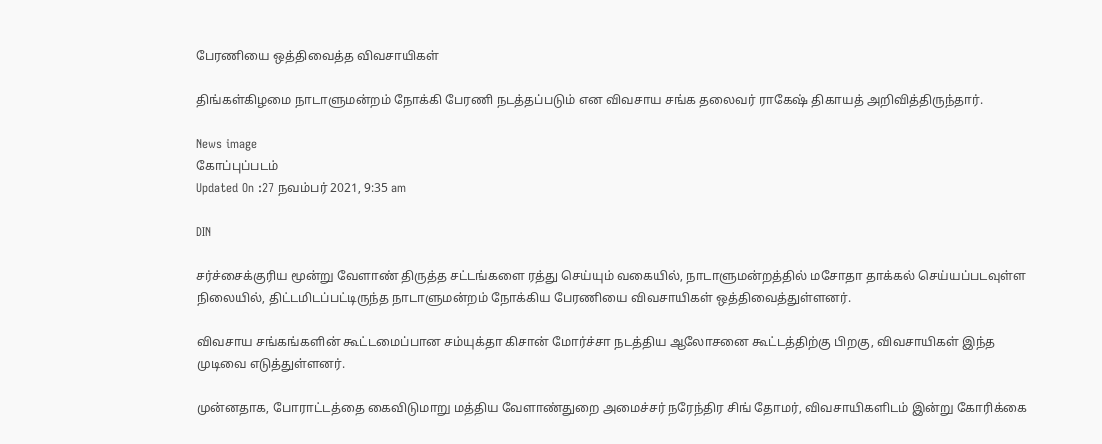பேரணியை ஒத்திவைத்த விவசாயிகள்

திங்கள்கிழமை நாடாளுமன்றம் நோக்கி பேரணி நடத்தப்படும் என விவசாய சங்க தலைவர் ராகேஷ் திகாயத் அறிவித்திருந்தார்.

News image
கோப்புப்படம்
Updated On :27 நவம்பர் 2021, 9:35 am

DIN

சர்ச்சைக்குரிய மூன்று வேளாண் திருத்த சட்டங்களை ரத்து செய்யும் வகையில், நாடாளுமன்றத்தில் மசோதா தாக்கல் செய்யப்படவுள்ள நிலையில், திட்டமிடப்பட்டிருந்த நாடாளுமன்றம் நோக்கிய பேரணியை விவசாயிகள் ஒத்திவைத்துள்ளனர்.

விவசாய சங்கங்களின் கூட்டமைப்பான சம்யுக்தா கிசான் மோர்ச்சா நடத்திய ஆலோசனை கூட்டத்திற்கு பிறகு, விவசாயிகள் இந்த முடிவை எடுத்துள்ளனர்.

முன்னதாக, போராட்டத்தை கைவிடுமாறு மத்திய வேளாண்துறை அமைச்சர் நரேந்திர சிங் தோமர், விவசாயிகளிடம் இன்று கோரிக்கை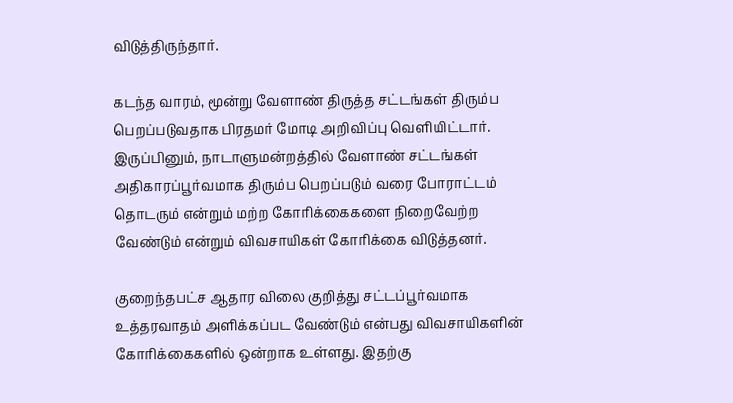விடுத்திருந்தார்.

கடந்த வாரம், மூன்று வேளாண் திருத்த சட்டங்கள் திரும்ப பெறப்படுவதாக பிரதமர் மோடி அறிவிப்பு வெளியிட்டார். இருப்பினும், நாடாளுமன்றத்தில் வேளாண் சட்டங்கள் அதிகாரப்பூர்வமாக திரும்ப பெறப்படும் வரை போராட்டம் தொடரும் என்றும் மற்ற கோரிக்கைகளை நிறைவேற்ற வேண்டும் என்றும் விவசாயிகள் கோரிக்கை விடுத்தனர்.

குறைந்தபட்ச ஆதார விலை குறித்து சட்டப்பூர்வமாக உத்தரவாதம் அளிக்கப்பட வேண்டும் என்பது விவசாயிகளின் கோரிக்கைகளில் ஒன்றாக உள்ளது. இதற்கு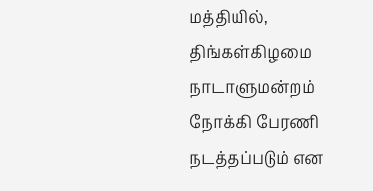மத்தியில், திங்கள்கிழமை நாடாளுமன்றம் நோக்கி பேரணி நடத்தப்படும் என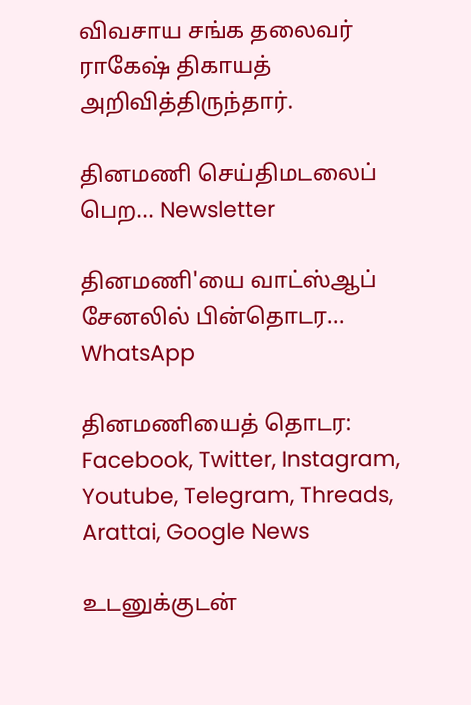விவசாய சங்க தலைவர் ராகேஷ் திகாயத் அறிவித்திருந்தார்.

தினமணி செய்திமடலைப் பெற... Newsletter

தினமணி'யை வாட்ஸ்ஆப் சேனலில் பின்தொடர... WhatsApp

தினமணியைத் தொடர: Facebook, Twitter, Instagram, Youtube, Telegram, Threads, Arattai, Google News

உடனுக்குடன்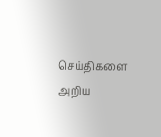செய்திகளை அறிய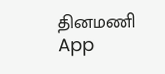தினமணி App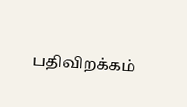பதிவிறக்கம்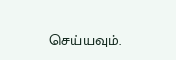செய்யவும்.